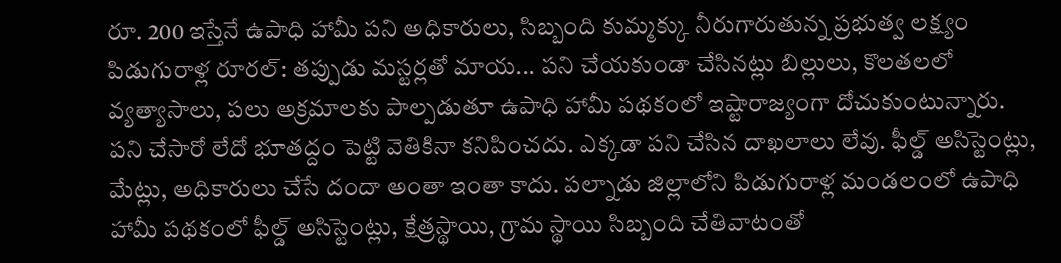రూ. 200 ఇస్తేనే ఉపాధి హామీ పని అధికారులు, సిబ్బంది కుమ్మక్కు నీరుగారుతున్న ప్రభుత్వ లక్ష్యం
పిడుగురాళ్ల రూరల్: తప్పుడు మస్టర్లతో మాయ... పని చేయకుండా చేసినట్లు బిల్లులు, కొలతలలో వ్యత్యాసాలు, పలు అక్రమాలకు పాల్పడుతూ ఉపాధి హామీ పథకంలో ఇష్టారాజ్యంగా దోచుకుంటున్నారు. పని చేసారో లేదో భూతద్దం పెట్టి వెతికినా కనిపించదు. ఎక్కడా పని చేసిన దాఖలాలు లేవు. ఫీల్డ్ అసిస్టెంట్లు, మేట్లు, అధికారులు చేసే దందా అంతా ఇంతా కాదు. పల్నాడు జిల్లాలోని పిడుగురాళ్ల మండలంలో ఉపాధి హామీ పథకంలో ఫీల్డ్ అసిస్టెంట్లు, క్షేత్రస్థాయి, గ్రామ స్థాయి సిబ్బంది చేతివాటంతో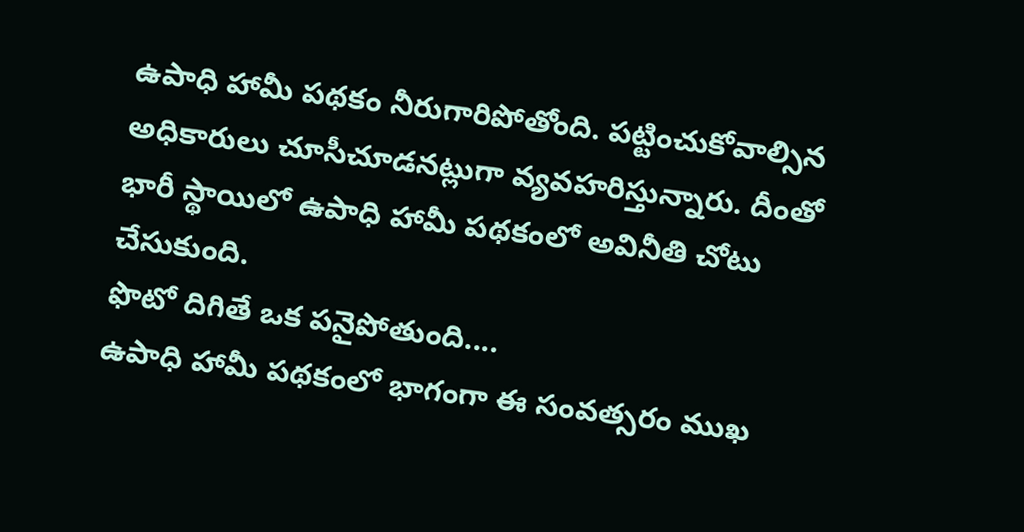ఉపాధి హామీ పథకం నీరుగారిపోతోంది. పట్టించుకోవాల్సిన అధికారులు చూసీచూడనట్లుగా వ్యవహరిస్తున్నారు. దీంతో భారీ స్థాయిలో ఉపాధి హామీ పథకంలో అవినీతి చోటు చేసుకుంది.
ఫొటో దిగితే ఒక పనైపోతుంది....
ఉపాధి హామీ పథకంలో భాగంగా ఈ సంవత్సరం ముఖ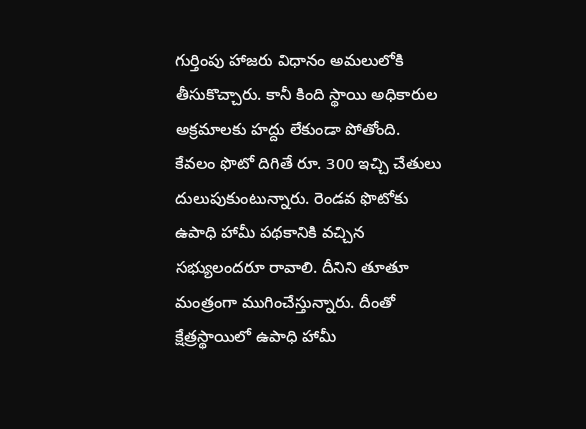గుర్తింపు హాజరు విధానం అమలులోకి తీసుకొచ్చారు. కానీ కింది స్థాయి అధికారుల అక్రమాలకు హద్దు లేకుండా పోతోంది. కేవలం ఫొటో దిగితే రూ. 300 ఇచ్చి చేతులు దులుపుకుంటున్నారు. రెండవ ఫొటోకు ఉపాధి హామీ పథకానికి వచ్చిన సభ్యులందరూ రావాలి. దీనిని తూతూ మంత్రంగా ముగించేస్తున్నారు. దీంతో క్షేత్రస్థాయిలో ఉపాధి హామీ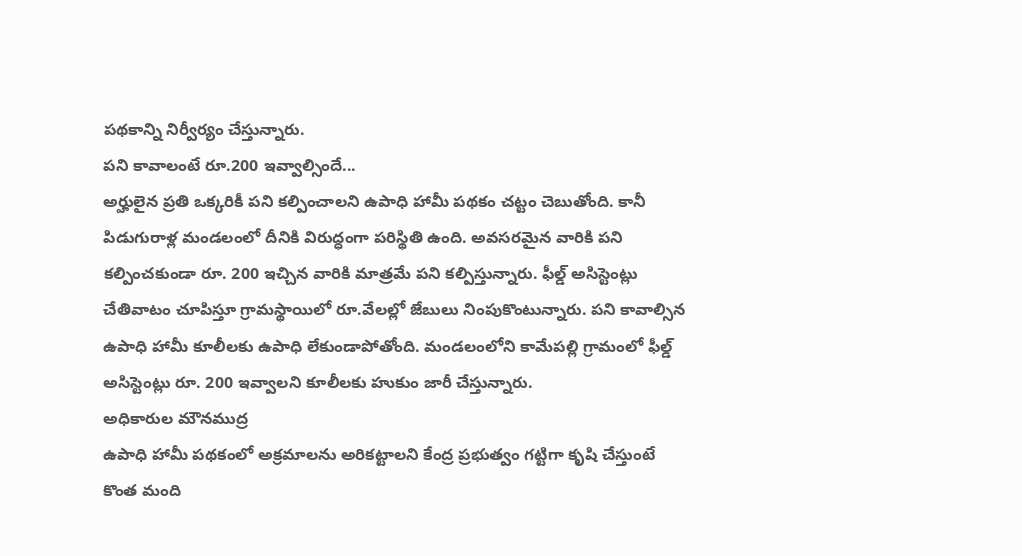పథకాన్ని నిర్వీర్యం చేస్తున్నారు.
పని కావాలంటే రూ.200 ఇవ్వాల్సిందే...
అర్హులైన ప్రతి ఒక్కరికీ పని కల్పించాలని ఉపాధి హామీ పథకం చట్టం చెబుతోంది. కానీ పిడుగురాళ్ల మండలంలో దీనికి విరుద్ధంగా పరిస్థితి ఉంది. అవసరమైన వారికి పని కల్పించకుండా రూ. 200 ఇచ్చిన వారికి మాత్రమే పని కల్పిస్తున్నారు. ఫీల్డ్ అసిస్టెంట్లు చేతివాటం చూపిస్తూ గ్రామస్థాయిలో రూ.వేలల్లో జేబులు నింపుకొంటున్నారు. పని కావాల్సిన ఉపాధి హామీ కూలీలకు ఉపాధి లేకుండాపోతోంది. మండలంలోని కామేపల్లి గ్రామంలో ఫీల్డ్ అసిస్టెంట్లు రూ. 200 ఇవ్వాలని కూలీలకు హుకుం జారీ చేస్తున్నారు.
అధికారుల మౌనముద్ర
ఉపాధి హామీ పథకంలో అక్రమాలను అరికట్టాలని కేంద్ర ప్రభుత్వం గట్టిగా కృషి చేస్తుంటే కొంత మంది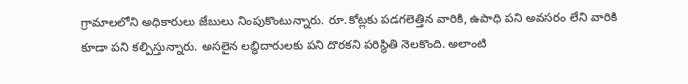గ్రామాలలోని అధికారులు జేబులు నింపుకొంటున్నారు. రూ.కోట్లకు పడగలెత్తిన వారికి, ఉపాధి పని అవసరం లేని వారికి కూడా పని కల్పిస్తున్నారు. అసలైన లబ్ధిదారులకు పని దొరకని పరిస్థితి నెలకొంది. అలాంటి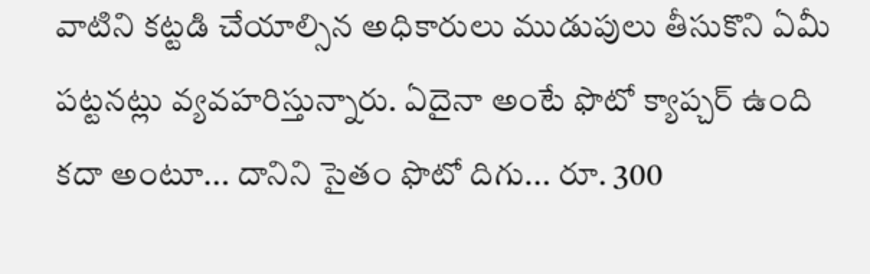వాటిని కట్టడి చేయాల్సిన అధికారులు ముడుపులు తీసుకొని ఏమీ పట్టనట్లు వ్యవహరిస్తున్నారు. ఏదైనా అంటే ఫొటో క్యాప్చర్ ఉంది కదా అంటూ... దానిని సైతం ఫొటో దిగు... రూ. 300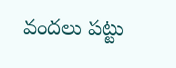వందలు పట్టు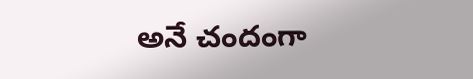అనే చందంగా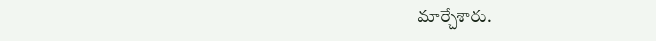మార్చేశారు.